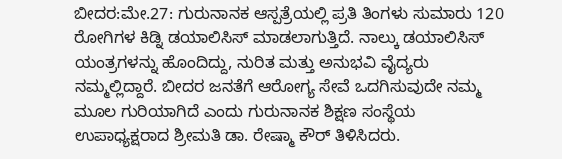ಬೀದರ:ಮೇ.27: ಗುರುನಾನಕ ಆಸ್ಪತ್ರೆಯಲ್ಲಿ ಪ್ರತಿ ತಿಂಗಳು ಸುಮಾರು 120 ರೋಗಿಗಳ ಕಿಡ್ನಿ ಡಯಾಲಿಸಿಸ್ ಮಾಡಲಾಗುತ್ತಿದೆ. ನಾಲ್ಕು ಡಯಾಲಿಸಿಸ್ ಯಂತ್ರಗಳನ್ನು ಹೊಂದಿದ್ದು, ನುರಿತ ಮತ್ತು ಅನುಭವಿ ವೈದ್ಯರು ನಮ್ಮಲ್ಲಿದ್ದಾರೆ. ಬೀದರ ಜನತೆಗೆ ಆರೋಗ್ಯ ಸೇವೆ ಒದಗಿಸುವುದೇ ನಮ್ಮ ಮೂಲ ಗುರಿಯಾಗಿದೆ ಎಂದು ಗುರುನಾನಕ ಶಿಕ್ಷಣ ಸಂಸ್ಥೆಯ ಉಪಾಧ್ಯಕ್ಷರಾದ ಶ್ರೀಮತಿ ಡಾ. ರೇಷ್ಮಾ ಕೌರ್ ತಿಳಿಸಿದರು.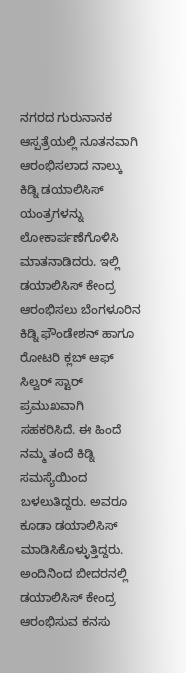ನಗರದ ಗುರುನಾನಕ ಆಸ್ಪತ್ರೆಯಲ್ಲಿ ನೂತನವಾಗಿ ಆರಂಭಿಸಲಾದ ನಾಲ್ಕು ಕಿಡ್ನಿ ಡಯಾಲಿಸಿಸ್ ಯಂತ್ರಗಳನ್ನು ಲೋಕಾರ್ಪಣೆಗೊಳಿಸಿ ಮಾತನಾಡಿದರು. ಇಲ್ಲಿ ಡಯಾಲಿಸಿಸ್ ಕೇಂದ್ರ ಆರಂಭಿಸಲು ಬೆಂಗಳೂರಿನ ಕಿಡ್ನಿ ಫೌಂಡೇಶನ್ ಹಾಗೂ ರೋಟರಿ ಕ್ಲಬ್ ಆಫ್ ಸಿಲ್ವರ್ ಸ್ಟಾರ್ ಪ್ರಮುಖವಾಗಿ ಸಹಕರಿಸಿದೆ. ಈ ಹಿಂದೆ ನಮ್ಮ ತಂದೆ ಕಿಡ್ನಿ ಸಮಸ್ಯೆಯಿಂದ ಬಳಲುತಿದ್ದರು. ಅವರೂ ಕೂಡಾ ಡಯಾಲಿಸಿಸ್ ಮಾಡಿಸಿಕೊಳ್ಳುತ್ತಿದ್ದರು. ಅಂದಿನಿಂದ ಬೀದರನಲ್ಲಿ ಡಯಾಲಿಸಿಸ್ ಕೇಂದ್ರ ಆರಂಭಿಸುವ ಕನಸು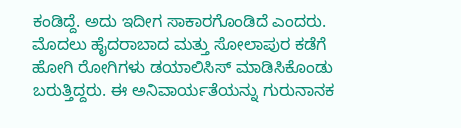ಕಂಡಿದ್ದೆ. ಅದು ಇದೀಗ ಸಾಕಾರಗೊಂಡಿದೆ ಎಂದರು. ಮೊದಲು ಹೈದರಾಬಾದ ಮತ್ತು ಸೋಲಾಪುರ ಕಡೆಗೆ ಹೋಗಿ ರೋಗಿಗಳು ಡಯಾಲಿಸಿಸ್ ಮಾಡಿಸಿಕೊಂಡು ಬರುತ್ತಿದ್ದರು. ಈ ಅನಿವಾರ್ಯತೆಯನ್ನು ಗುರುನಾನಕ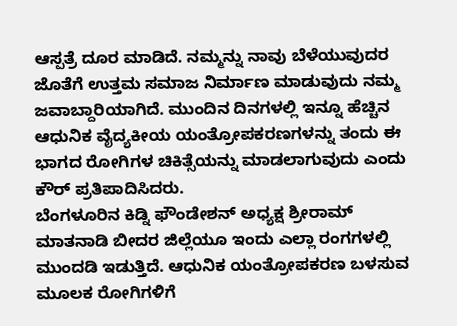ಆಸ್ಪತ್ರೆ ದೂರ ಮಾಡಿದೆ. ನಮ್ಮನ್ನು ನಾವು ಬೆಳೆಯುವುದರ ಜೊತೆಗೆ ಉತ್ತಮ ಸಮಾಜ ನಿರ್ಮಾಣ ಮಾಡುವುದು ನಮ್ಮ ಜವಾಬ್ದಾರಿಯಾಗಿದೆ. ಮುಂದಿನ ದಿನಗಳಲ್ಲಿ ಇನ್ನೂ ಹೆಚ್ಚಿನ ಆಧುನಿಕ ವೈದ್ಯಕೀಯ ಯಂತ್ರೋಪಕರಣಗಳನ್ನು ತಂದು ಈ ಭಾಗದ ರೋಗಿಗಳ ಚಿಕಿತ್ಸೆಯನ್ನು ಮಾಡಲಾಗುವುದು ಎಂದು ಕೌರ್ ಪ್ರತಿಪಾದಿಸಿದರು.
ಬೆಂಗಳೂರಿನ ಕಿಡ್ನಿ ಫೌಂಡೇಶನ್ ಅಧ್ಯಕ್ಷ ಶ್ರೀರಾಮ್ ಮಾತನಾಡಿ ಬೀದರ ಜಿಲ್ಲೆಯೂ ಇಂದು ಎಲ್ಲಾ ರಂಗಗಳಲ್ಲಿ ಮುಂದಡಿ ಇಡುತ್ತಿದೆ. ಆಧುನಿಕ ಯಂತ್ರೋಪಕರಣ ಬಳಸುವ ಮೂಲಕ ರೋಗಿಗಳಿಗೆ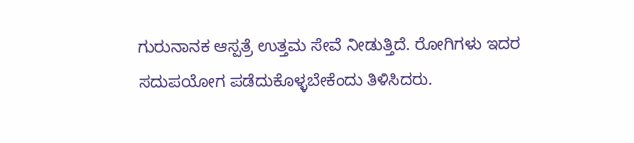ಗುರುನಾನಕ ಆಸ್ಪತ್ರೆ ಉತ್ತಮ ಸೇವೆ ನೀಡುತ್ತಿದೆ. ರೋಗಿಗಳು ಇದರ ಸದುಪಯೋಗ ಪಡೆದುಕೊಳ್ಳಬೇಕೆಂದು ತಿಳಿಸಿದರು.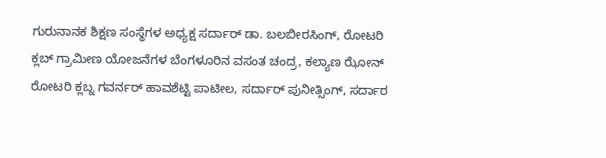ಗುರುನಾನಕ ಶಿಕ್ಷಣ ಸಂಸ್ಥೆಗಳ ಅಧ್ಯಕ್ಷ ಸರ್ದಾರ್ ಡಾ. ಬಲಬೀರಸಿಂಗ್, ರೋಟರಿ ಕ್ಲಬ್ ಗ್ರಾಮೀಣ ಯೋಜನೆಗಳ ಬೆಂಗಳೂರಿನ ವಸಂತ ಚಂದ್ರ, ಕಲ್ಯಾಣ ಝೋನ್ ರೋಟರಿ ಕ್ಲಬ್ನ ಗವರ್ನರ್ ಹಾವಶೆಟ್ಟಿ ಪಾಟೀಲ, ಸರ್ದಾರ್ ಪುನೀತ್ಸಿಂಗ್, ಸರ್ದಾರ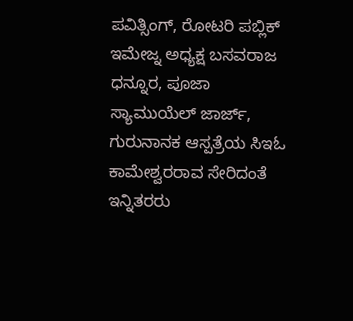ಪವಿತ್ಸಿಂಗ್, ರೋಟರಿ ಪಬ್ಲಿಕ್ ಇಮೇಜ್ನ ಅಧ್ಯಕ್ಷ ಬಸವರಾಜ ಧನ್ನೂರ, ಪೂಜಾ ಸ್ಯಾಮುಯೆಲ್ ಜಾರ್ಜ್, ಗುರುನಾನಕ ಆಸ್ಪತ್ರೆಯ ಸಿಇಓ ಕಾಮೇಶ್ವರರಾವ ಸೇರಿದಂತೆ ಇನ್ನಿತರರು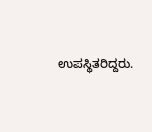ಉಪಸ್ಥಿತರಿದ್ದರು.